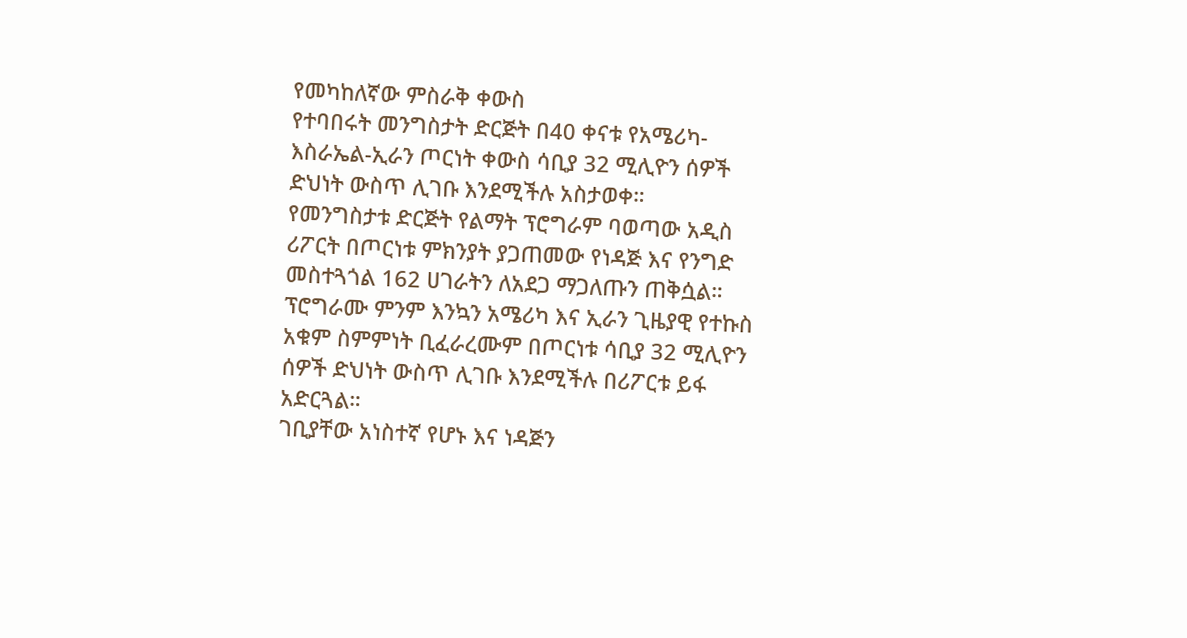የመካከለኛው ምስራቅ ቀውስ
የተባበሩት መንግስታት ድርጅት በ40 ቀናቱ የአሜሪካ-እስራኤል-ኢራን ጦርነት ቀውስ ሳቢያ 32 ሚሊዮን ሰዎች ድህነት ውስጥ ሊገቡ እንደሚችሉ አስታወቀ።
የመንግስታቱ ድርጅት የልማት ፕሮግራም ባወጣው አዲስ ሪፖርት በጦርነቱ ምክንያት ያጋጠመው የነዳጅ እና የንግድ መስተጓጎል 162 ሀገራትን ለአደጋ ማጋለጡን ጠቅሷል።
ፕሮግራሙ ምንም እንኳን አሜሪካ እና ኢራን ጊዜያዊ የተኩስ አቁም ስምምነት ቢፈራረሙም በጦርነቱ ሳቢያ 32 ሚሊዮን ሰዎች ድህነት ውስጥ ሊገቡ እንደሚችሉ በሪፖርቱ ይፋ አድርጓል።
ገቢያቸው አነስተኛ የሆኑ እና ነዳጅን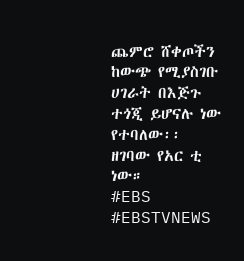ጨምሮ ሸቀጦችን ከውጭ የሚያስገቡ ሀገራት በእጅጉ ተጎጂ ይሆናሉ ነው የተባለው፡፡
ዘገባው የአር ቲ ነው።
#EBS
#EBSTVNEWS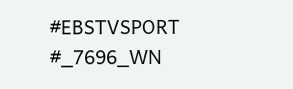#EBSTVSPORT
#_7696_WN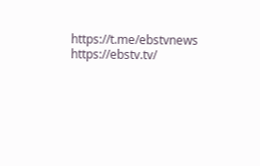https://t.me/ebstvnews
https://ebstv.tv/